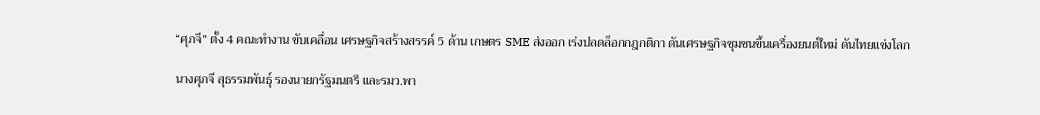“ศุภจี” ตั้ง 4 คณะทำงาน ขับเคลื่อน เศรษฐกิจสร้างสรรค์ 5 ด้าน เกษตร SME ส่งออก เร่งปลดล็อกกฎกติกา ดันเศรษฐกิจชุมชนขึ้นเครื่องยนต์ใหม่ ดันไทยแข่งโลก

นางศุภจี สุธรรมพันธุ์ รองนายกรัฐมนตรี และรมว.พา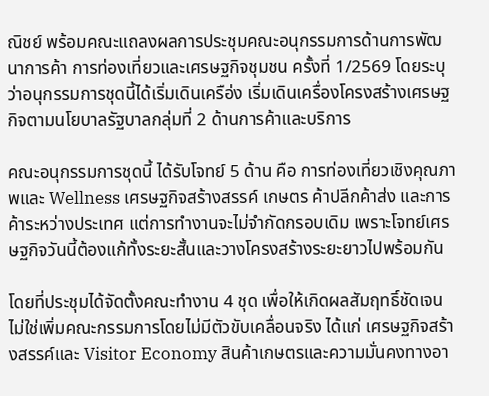ณิชย์ พร้อมคณะแถลงผลการประชุมคณะอนุกรรมการด้านการพัฒนาการค้า การท่องเที่ยวและเศรษฐกิจชุมชน ครั้งที่ 1/2569 โดยระบุว่าอนุกรรมการชุดนี้ได้เริ่มเดินเครือ่ง เริ่มเดินเครื่องโครงสร้างเศรษฐกิจตามนโยบาลรัฐบาลกลุ่มที่ 2 ด้านการค้าและบริการ

คณะอนุกรรมการชุดนี้ ได้รับโจทย์ 5 ด้าน คือ การท่องเที่ยวเชิงคุณภาพและ Wellness เศรษฐกิจสร้างสรรค์ เกษตร ค้าปลีกค้าส่ง และการค้าระหว่างประเทศ แต่การทำงานจะไม่จำกัดกรอบเดิม เพราะโจทย์เศรษฐกิจวันนี้ต้องแก้ทั้งระยะสั้นและวางโครงสร้างระยะยาวไปพร้อมกัน

โดยที่ประชุมได้จัดตั้งคณะทำงาน 4 ชุด เพื่อให้เกิดผลสัมฤทธิ์ชัดเจน ไม่ใช่เพิ่มคณะกรรมการโดยไม่มีตัวขับเคลื่อนจริง ได้แก่ เศรษฐกิจสร้างสรรค์และ Visitor Economy สินค้าเกษตรและความมั่นคงทางอา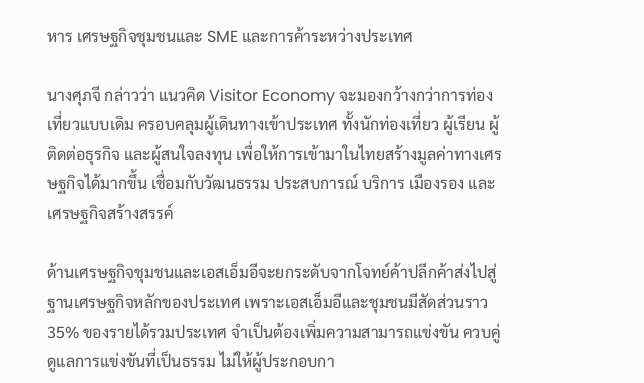หาร เศรษฐกิจชุมชนและ SME และการค้าระหว่างประเทศ

นางศุภจี กล่าวว่า แนวคิด Visitor Economy จะมองกว้างกว่าการท่องเที่ยวแบบเดิม ครอบคลุมผู้เดินทางเข้าประเทศ ทั้งนักท่องเที่ยว ผู้เรียน ผู้ติดต่อธุรกิจ และผู้สนใจลงทุน เพื่อให้การเข้ามาในไทยสร้างมูลค่าทางเศรษฐกิจได้มากขึ้น เชื่อมกับวัฒนธรรม ประสบการณ์ บริการ เมืองรอง และเศรษฐกิจสร้างสรรค์

ด้านเศรษฐกิจชุมชนและเอสเอ็มอีจะยกระดับจากโจทย์ค้าปลีกค้าส่งไปสู่ฐานเศรษฐกิจหลักของประเทศ เพราะเอสเอ็มอีและชุมชนมีสัดส่วนราว 35% ของรายได้รวมประเทศ จำเป็นต้องเพิ่มความสามารถแข่งขัน ควบคู่ดูแลการแข่งขันที่เป็นธรรม ไม่ให้ผู้ประกอบกา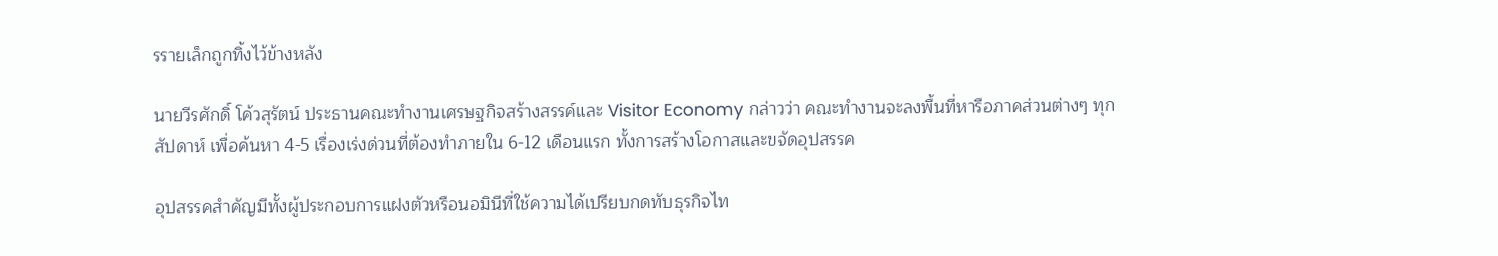รรายเล็กถูกทิ้งไว้ข้างหลัง

นายวีรศักดิ์ โค้วสุรัตน์ ประธานคณะทำงานเศรษฐกิจสร้างสรรค์และ Visitor Economy กล่าวว่า คณะทำงานจะลงพื้นที่หารือภาคส่วนต่างๆ ทุกสัปดาห์ เพื่อค้นหา 4-5 เรื่องเร่งด่วนที่ต้องทำภายใน 6-12 เดือนแรก ทั้งการสร้างโอกาสและขจัดอุปสรรค

อุปสรรคสำคัญมีทั้งผู้ประกอบการแฝงตัวหรือนอมินีที่ใช้ความได้เปรียบกดทับธุรกิจไท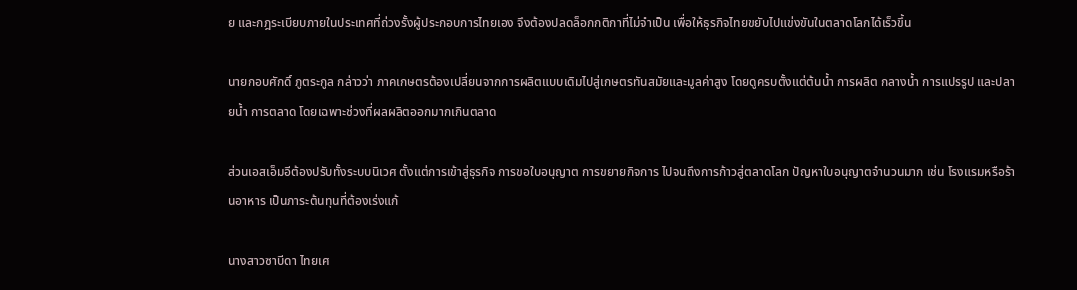ย และกฎระเบียบภายในประเทศที่ถ่วงรั้งผู้ประกอบการไทยเอง จึงต้องปลดล็อกกติกาที่ไม่จำเป็น เพื่อให้ธุรกิจไทยขยับไปแข่งขันในตลาดโลกได้เร็วขึ้น

นายกอบศักดิ์ ภูตระกูล กล่าวว่า ภาคเกษตรต้องเปลี่ยนจากการผลิตแบบเดิมไปสู่เกษตรทันสมัยและมูลค่าสูง โดยดูครบตั้งแต่ต้นน้ำ การผลิต กลางน้ำ การแปรรูป และปลายน้ำ การตลาด โดยเฉพาะช่วงที่ผลผลิตออกมากเกินตลาด

ส่วนเอสเอ็มอีต้องปรับทั้งระบบนิเวศ ตั้งแต่การเข้าสู่ธุรกิจ การขอใบอนุญาต การขยายกิจการ ไปจนถึงการก้าวสู่ตลาดโลก ปัญหาใบอนุญาตจำนวนมาก เช่น โรงแรมหรือร้านอาหาร เป็นภาระต้นทุนที่ต้องเร่งแก้

นางสาวซาบีดา ไทยเศ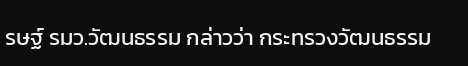รษฐ์ รมว.วัฒนธรรม กล่าวว่า กระทรวงวัฒนธรรม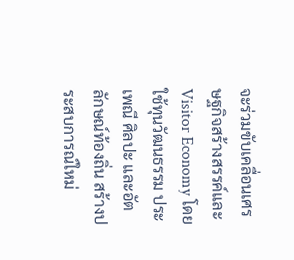จะร่วมขับเคลื่อนเศรษฐกิจสร้างสรรค์และ Visitor Economy โดยใช้ทุนวัฒนธรรม ประเพณี ศิลปะ และอัตลักษณ์ท้องถิ่น สร้างประสบการณ์ใหม่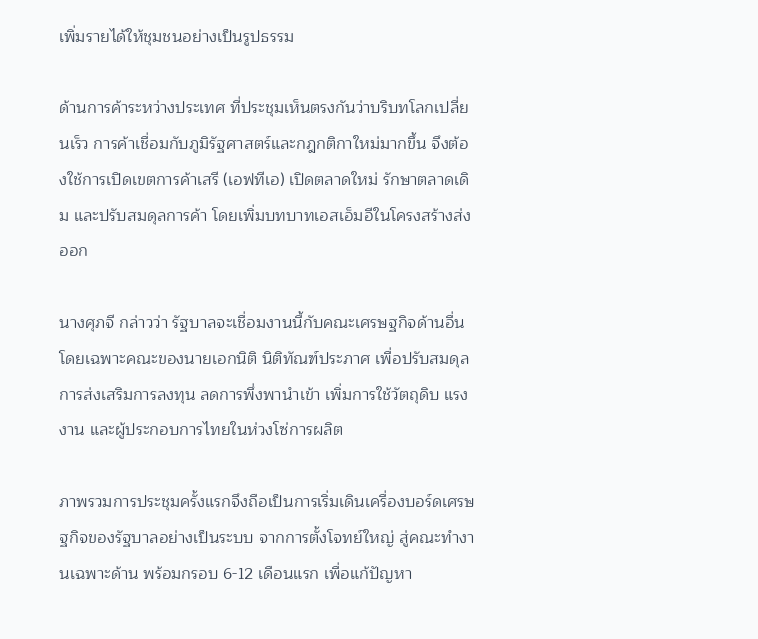เพิ่มรายได้ให้ชุมชนอย่างเป็นรูปธรรม

ด้านการค้าระหว่างประเทศ ที่ประชุมเห็นตรงกันว่าบริบทโลกเปลี่ยนเร็ว การค้าเชื่อมกับภูมิรัฐศาสตร์และกฎกติกาใหม่มากขึ้น จึงต้องใช้การเปิดเขตการค้าเสรี (เอฟทีเอ) เปิดตลาดใหม่ รักษาตลาดเดิม และปรับสมดุลการค้า โดยเพิ่มบทบาทเอสเอ็มอีในโครงสร้างส่งออก

นางศุภจี กล่าวว่า รัฐบาลจะเชื่อมงานนี้กับคณะเศรษฐกิจด้านอื่น โดยเฉพาะคณะของนายเอกนิติ นิติทัณฑ์ประภาศ เพื่อปรับสมดุลการส่งเสริมการลงทุน ลดการพึ่งพานำเข้า เพิ่มการใช้วัตถุดิบ แรงงาน และผู้ประกอบการไทยในห่วงโซ่การผลิต

ภาพรวมการประชุมครั้งแรกจึงถือเป็นการเริ่มเดินเครื่องบอร์ดเศรษฐกิจของรัฐบาลอย่างเป็นระบบ จากการตั้งโจทย์ใหญ่ สู่คณะทำงานเฉพาะด้าน พร้อมกรอบ 6-12 เดือนแรก เพื่อแก้ปัญหา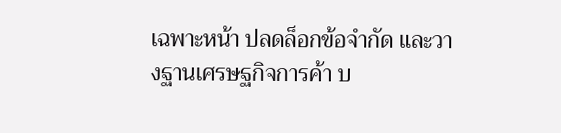เฉพาะหน้า ปลดล็อกข้อจำกัด และวางฐานเศรษฐกิจการค้า บ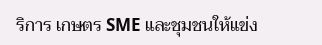ริการ เกษตร SME และชุมชนให้แข่ง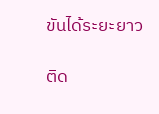ขันได้ระยะยาว

ติด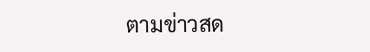ตามข่าวสด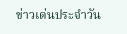ข่าวเด่นประจำวัน